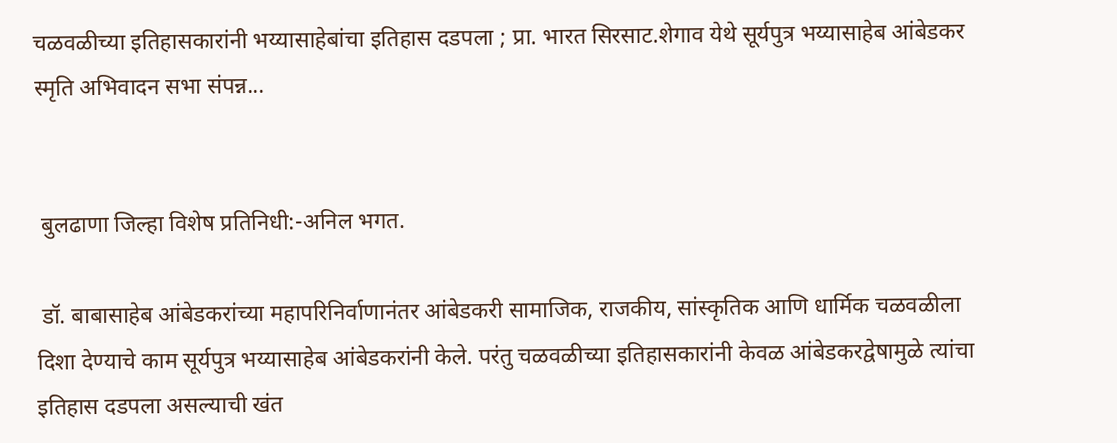चळवळीच्या इतिहासकारांनी भय्यासाहेबांचा इतिहास दडपला ; प्रा. भारत सिरसाट.शेगाव येथे सूर्यपुत्र भय्यासाहेब आंबेडकर स्मृति अभिवादन सभा संपन्न...


 बुलढाणा जिल्हा विशेष प्रतिनिधी:-अनिल भगत.

 डॉ. बाबासाहेब आंबेडकरांच्या महापरिनिर्वाणानंतर आंबेडकरी सामाजिक, राजकीय, सांस्कृतिक आणि धार्मिक चळवळीला दिशा देण्याचे काम सूर्यपुत्र भय्यासाहेब आंबेडकरांनी केले. परंतु चळवळीच्या इतिहासकारांनी केवळ आंबेडकरद्वेषामुळे त्यांचा इतिहास दडपला असल्याची खंत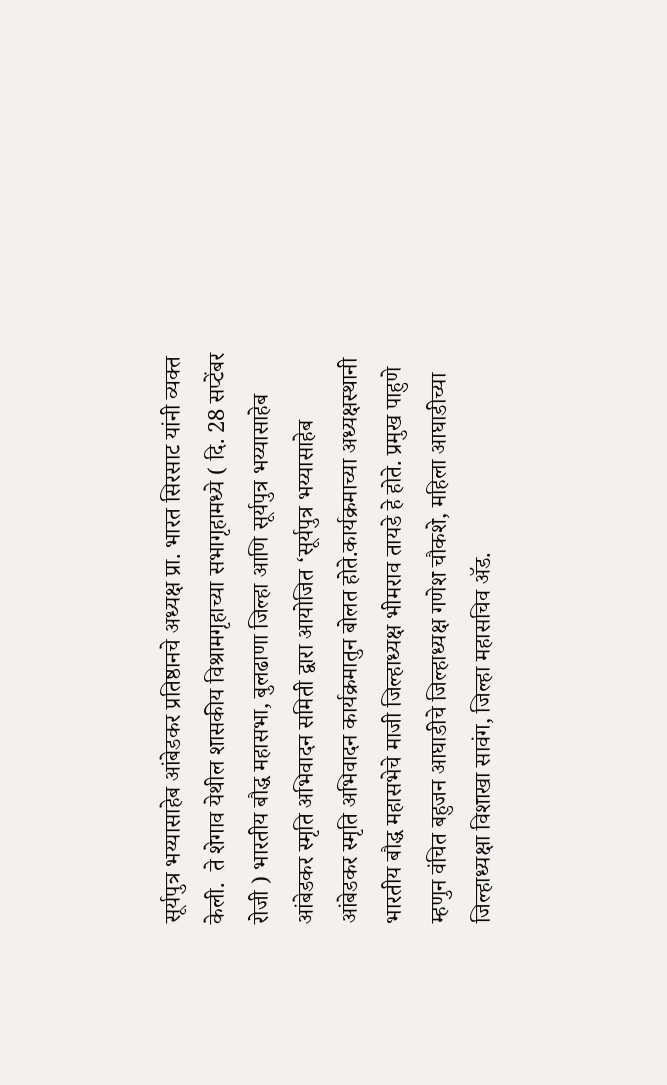सूर्यपुत्र भय्यासाहेब आंबेडकर प्रतिष्ठानचे अध्यक्ष प्रा. भारत सिरसाट यांनी व्यक्त केली.  ते शेगाव येथील शासकीय विश्रामगृहाच्या सभागृहामध्ये ( दि. 28 सप्टेंबर रोजी ) भारतीय बौद्ध महासभा, बुलढाणा जिल्हा आणि सूर्यपुत्र भय्यासाहेब आंबेडकर स्मृति अभिवादन समिती द्वारा आयोजित ‘सूर्यपुत्र भय्यासाहेब आंबेडकर स्मृति अभिवादन कार्यक्रमातुन बोलत होते.कार्यक्रमाच्या अध्यक्षस्थानी भारतीय बौद्ध महासभेचे माजी जिल्हाध्यक्ष भीमराव तायडे हे होते. प्रमुख पाहुणे म्हणुन वंचित बहुजन आघाडीचे जिल्हाध्यक्ष गणेश चौकशे, महिला आघाडीच्या जिल्हाध्यक्षा विशाखा सावंग, जिल्हा महासचिव ॲड.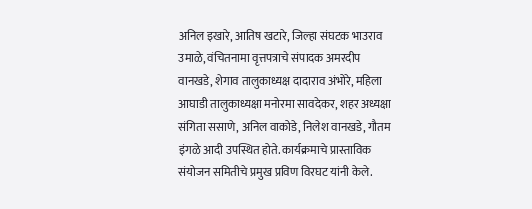अनिल इखारे, आतिष खटारे, जिल्हा संघटक भाउराव उमाळे, वंचितनामा वृत्तपत्राचे संपादक अमरदीप वानखडे, शेगाव तालुकाध्यक्ष दादाराव अंभोरे, महिला आघाडी तालुकाध्यक्षा मनोरमा सावदेकर, शहर अध्यक्षा संगिता ससाणे, अनिल वाकोडे, निलेश वानखडे, गौतम इंगळे आदी उपस्थित होते. कार्यक्रमाचे प्रास्ताविक संयोजन समितीचे प्रमुख प्रविण विरघट यांनी केले.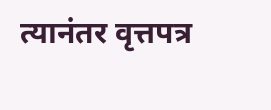त्यानंतर वृत्तपत्र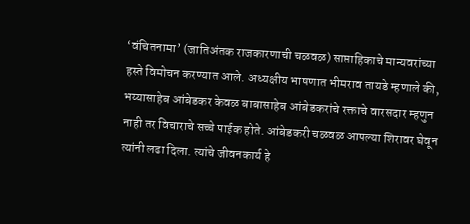‘वंचितनामा’ (जातिअंतक राजकारणाची चळवळ) साप्ताहिकाचे मान्यवरांच्या हस्ते विमोचन करण्यात आले. अध्यक्षीय भाषणात भीमराव तायडे म्हणाले की, भय्यासाहेब आंबेडकर केवळ बाबासाहेब आंबेडकरांचे रक्ताचे वारसदार म्हणुन नाही तर विचाराचे सच्चे पाईक होते. आंबेडकरी चळवळ आपल्या शिरावर घेवून त्यांनी लढा दिला. त्यांचे जीवनकार्य हे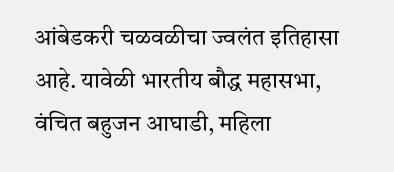आंबेडकरी चळवळीचा ज्वलंत इतिहासा आहे. यावेळी भारतीय बौद्ध महासभा, वंचित बहुजन आघाडी, महिला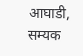आघाडी, सम्यक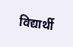विद्यार्थी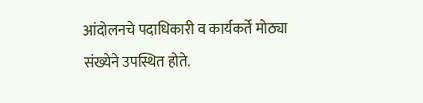आंदोलनचे पदाधिकारी व कार्यकर्ते मोठ्या संख्येने उपस्थित होते.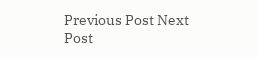Previous Post Next Post